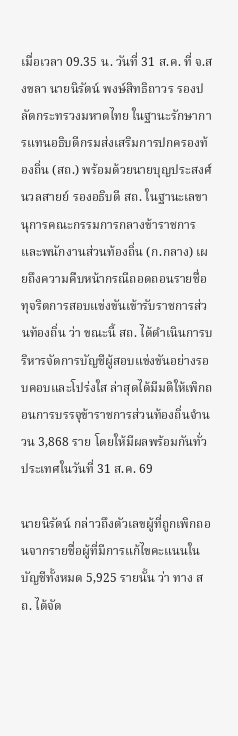เมื่อเวลา 09.35 น. วันที่ 31 ส.ค. ที่ จ.สงขลา นายนิรัตน์ พงษ์สิทธิถาวร รองปลัดกระทรวงมหาดไทย ในฐานะรักษาการแทนอธิบดีกรมส่งเสริมการปกครองท้องถิ่น (สถ.) พร้อมด้วยนายบุญประสงศ์ นวลสายย์ รองอธิบดี สถ. ในฐานะเลขานุการคณะกรรมการกลางข้าราชการและพนักงานส่วนท้องถิ่น (ก.กลาง) เผยถึงความคืบหน้ากรณีถอดถอนรายชื่อทุจริตการสอบแข่งขันเข้ารับราชการส่วนท้องถิ่น ว่า ขณะนี้ สถ. ได้ดำเนินการบริหารจัดการบัญชีผู้สอบแข่งขันอย่างรอบคอบและโปร่งใส ล่าสุดได้มีมติให้เพิกถอนการบรรจุข้าราชการส่วนท้องถิ่นจำนวน 3,868 ราย โดยให้มีผลพร้อมกันทั่วประเทศในวันที่ 31 ส.ค. 69

นายนิรัตน์ กล่าวถึงตัวเลขผู้ที่ถูกเพิกถอนจากรายชื่อผู้ที่มีการแก้ไขคะแนนในบัญชีทั้งหมด 5,925 รายนั้น ว่า ทาง สถ. ได้จัด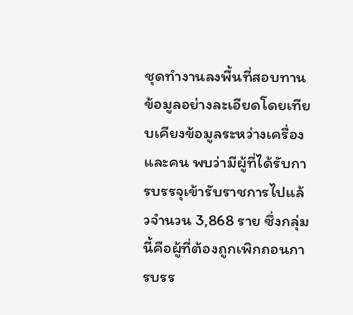ชุดทำงานลงพื้นที่สอบทานข้อมูลอย่างละเอียดโดยเทียบเคียงข้อมูลระหว่างเครื่องและคน พบว่ามีผู้ที่ได้รับการบรรจุเข้ารับราชการไปแล้วจำนวน 3,868 ราย ซึ่งกลุ่มนี้คือผู้ที่ต้องถูกเพิกถอนการบรร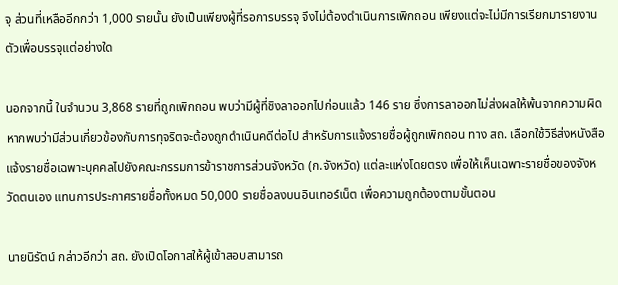จุ ส่วนที่เหลืออีกกว่า 1,000 รายนั้น ยังเป็นเพียงผู้ที่รอการบรรจุ จึงไม่ต้องดำเนินการเพิกถอน เพียงแต่จะไม่มีการเรียกมารายงานตัวเพื่อบรรจุแต่อย่างใด

นอกจากนี้ ในจำนวน 3,868 รายที่ถูกเพิกถอน พบว่ามีผู้ที่ชิงลาออกไปก่อนแล้ว 146 ราย ซึ่งการลาออกไม่ส่งผลให้พ้นจากความผิด หากพบว่ามีส่วนเกี่ยวข้องกับการทุจริตจะต้องถูกดำเนินคดีต่อไป สำหรับการแจ้งรายชื่อผู้ถูกเพิกถอน ทาง สถ. เลือกใช้วิธีส่งหนังสือแจ้งรายชื่อเฉพาะบุคคลไปยังคณะกรรมการข้าราชการส่วนจังหวัด (ก.จังหวัด) แต่ละแห่งโดยตรง เพื่อให้เห็นเฉพาะรายชื่อของจังหวัดตนเอง แทนการประกาศรายชื่อทั้งหมด 50,000 รายชื่อลงบนอินเทอร์เน็ต เพื่อความถูกต้องตามขั้นตอน

นายนิรัตน์ กล่าวอีกว่า สถ. ยังเปิดโอกาสให้ผู้เข้าสอบสามารถ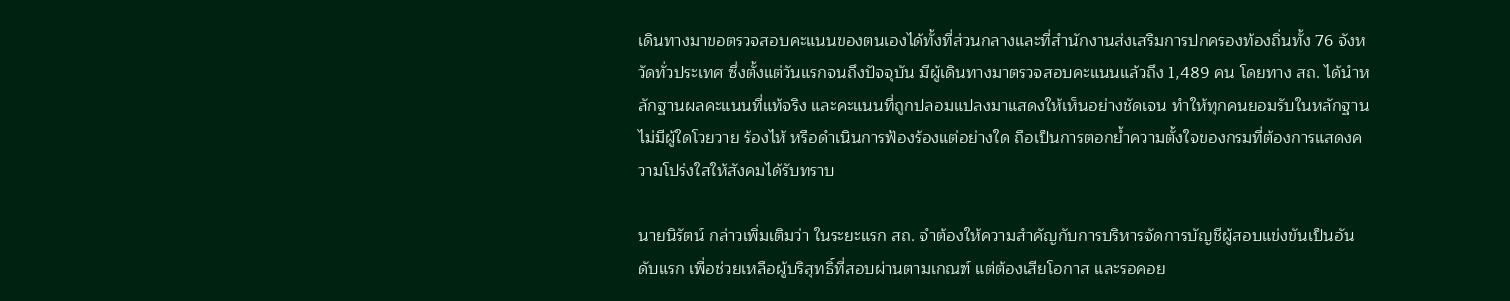เดินทางมาขอตรวจสอบคะแนนของตนเองได้ทั้งที่ส่วนกลางและที่สำนักงานส่งเสริมการปกครองท้องถิ่นทั้ง 76 จังหวัดทั่วประเทศ ซึ่งตั้งแต่วันแรกจนถึงปัจจุบัน มีผู้เดินทางมาตรวจสอบคะแนนแล้วถึง 1,489 คน โดยทาง สถ. ได้นำหลักฐานผลคะแนนที่แท้จริง และคะแนนที่ถูกปลอมแปลงมาแสดงให้เห็นอย่างชัดเจน ทำให้ทุกคนยอมรับในหลักฐาน ไม่มีผู้ใดโวยวาย ร้องไห้ หรือดำเนินการฟ้องร้องแต่อย่างใด ถือเป็นการตอกย้ำความตั้งใจของกรมที่ต้องการแสดงความโปร่งใสให้สังคมได้รับทราบ

นายนิรัตน์ กล่าวเพิ่มเติมว่า ในระยะแรก สถ. จำต้องให้ความสำคัญกับการบริหารจัดการบัญชีผู้สอบแข่งขันเป็นอันดับแรก เพื่อช่วยเหลือผู้บริสุทธิ์ที่สอบผ่านตามเกณฑ์ แต่ต้องเสียโอกาส และรอคอย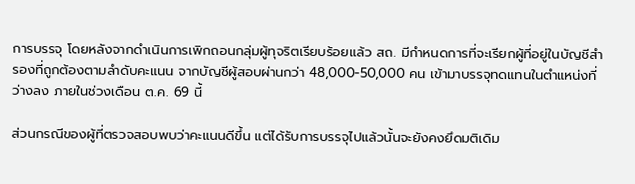การบรรจุ โดยหลังจากดำเนินการเพิกถอนกลุ่มผู้ทุจริตเรียบร้อยแล้ว สถ. มีกำหนดการที่จะเรียกผู้ที่อยู่ในบัญชีสำรองที่ถูกต้องตามลำดับคะแนน จากบัญชีผู้สอบผ่านกว่า 48,000-50,000 คน เข้ามาบรรจุทดแทนในตำแหน่งที่ว่างลง ภายในช่วงเดือน ต.ค. 69 นี้

ส่วนกรณีของผู้ที่ตรวจสอบพบว่าคะแนนดีขึ้น แต่ได้รับการบรรจุไปแล้วนั้นจะยังคงยึดมติเดิม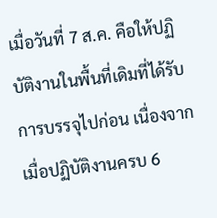เมื่อวันที่ 7 ส.ค. คือให้ปฏิบัติงานในพื้นที่เดิมที่ได้รับการบรรจุไปก่อน เนื่องจากเมื่อปฏิบัติงานครบ 6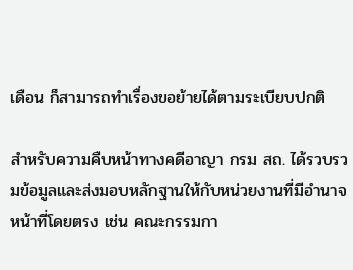เดือน ก็สามารถทำเรื่องขอย้ายได้ตามระเบียบปกติ

สำหรับความคืบหน้าทางคดีอาญา กรม สถ. ได้รวบรวมข้อมูลและส่งมอบหลักฐานให้กับหน่วยงานที่มีอำนาจหน้าที่โดยตรง เช่น คณะกรรมกา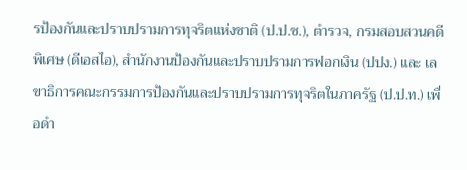รป้องกันและปราบปรามการทุจริตแห่งชาติ (ป.ป.ช.), ตำรวจ, กรมสอบสวนคดีพิเศษ (ดีเอสไอ), สำนักงานป้องกันและปราบปรามการฟอกเงิน (ปปง.) และ เลขาธิการคณะกรรมการป้องกันและปราบปรามการทุจริตในภาครัฐ (ป.ป.ท.) เพื่อดำ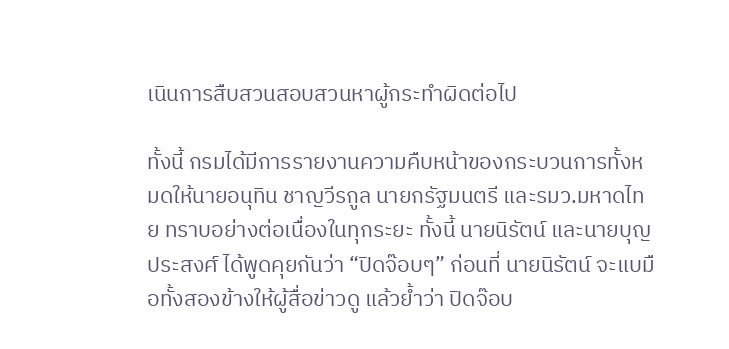เนินการสืบสวนสอบสวนหาผู้กระทำผิดต่อไป

ทั้งนี้ กรมได้มีการรายงานความคืบหน้าของกระบวนการทั้งหมดให้นายอนุทิน ชาญวีรกูล นายกรัฐมนตรี และรมว.มหาดไทย ทราบอย่างต่อเนื่องในทุกระยะ ทั้งนี้ นายนิรัตน์ และนายบุญประสงศ์ ได้พูดคุยกันว่า “ปิดจ๊อบๆ” ก่อนที่ นายนิรัตน์ จะแบมือทั้งสองข้างให้ผู้สื่อข่าวดู แล้วย้ำว่า ปิดจ๊อบ